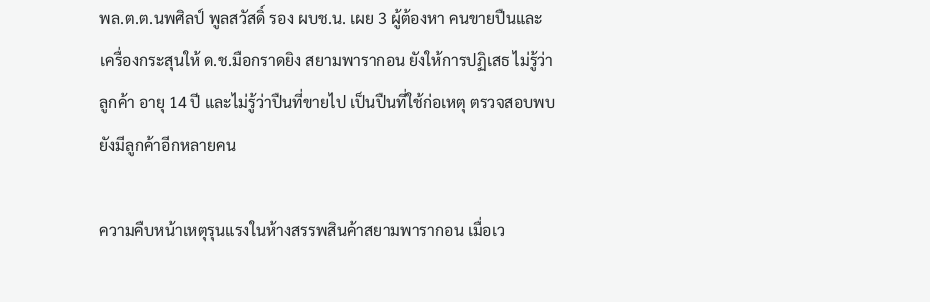พล.ต.ต.นพศิลป์ พูลสวัสดิ์ รอง ผบช.น. เผย 3 ผู้ต้องหา คนขายปืนและเครื่องกระสุนให้ ด.ช.มือกราดยิง สยามพารากอน ยังให้การปฏิเสธ ไม่รู้ว่าลูกค้า อายุ 14 ปี และไม่รู้ว่าปืนที่ขายไป เป็นปืนที่ใช้ก่อเหตุ ตรวจสอบพบยังมีลูกค้าอีกหลายคน

ความคืบหน้าเหตุรุนแรงในห้างสรรพสินค้าสยามพารากอน เมื่อเว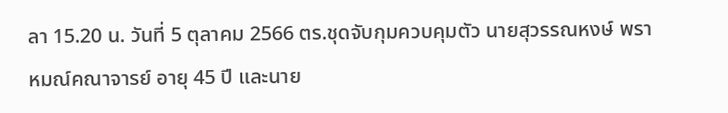ลา 15.20 น. วันที่ 5 ตุลาคม 2566 ตร.ชุดจับกุมควบคุมตัว นายสุวรรณหงษ์ พราหมณ์คณาจารย์ อายุ 45 ปี และนาย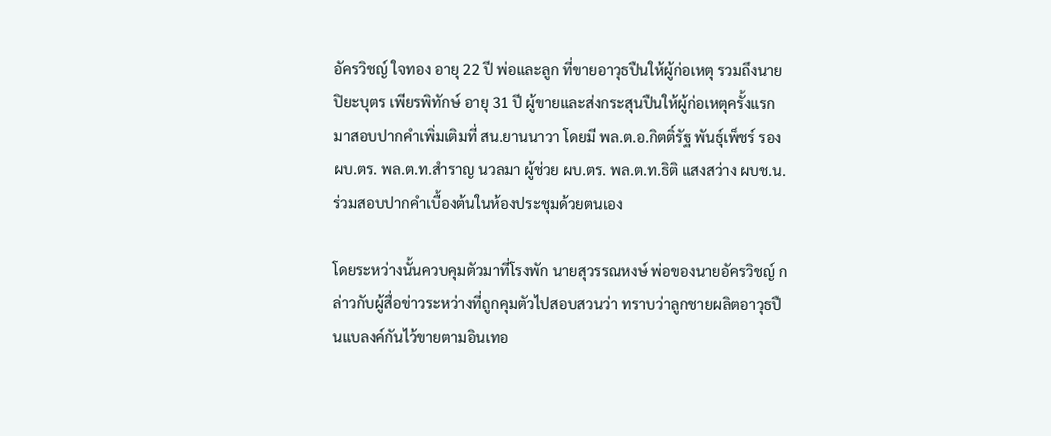อัครวิชญ์ ใจทอง อายุ 22 ปี พ่อและลูก ที่ขายอาวุธปืนให้ผู้ก่อเหตุ รวมถึงนายปิยะบุตร เพียรพิทักษ์ อายุ 31 ปี ผู้ขายและส่งกระสุนปืนให้ผู้ก่อเหตุครั้งแรก มาสอบปากคำเพิ่มเติมที่ สน.ยานนาวา โดยมี พล.ต.อ.กิตติ์รัฐ พันธุ์เพ็ชร์ รอง ผบ.ตร. พล.ต.ท.สำราญ นวลมา ผู้ช่วย ผบ.ตร. พล.ต.ท.ธิติ แสงสว่าง ผบช.น. ร่วมสอบปากคำเบื้องต้นในห้องประชุมด้วยตนเอง

โดยระหว่างนั้นควบคุมตัวมาที่โรงพัก นายสุวรรณหงษ์ พ่อของนายอัครวิชญ์ กล่าวกับผู้สื่อข่าวระหว่างที่ถูกคุมตัวไปสอบสวนว่า ทราบว่าลูกชายผลิตอาวุธปืนแบลงค์กันไว้ขายตามอินเทอ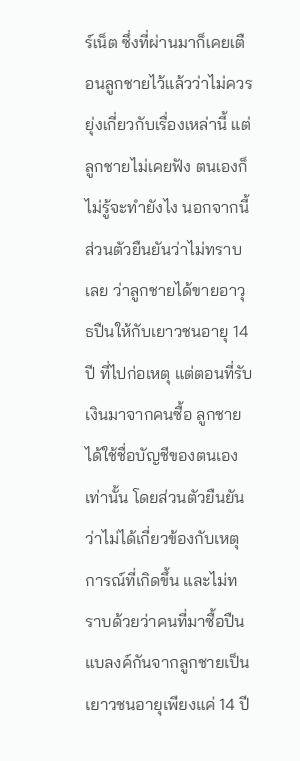ร์เน็ต ซึ่งที่ผ่านมาก็เคยเตือนลูกชายไว้แล้วว่าไม่ควรยุ่งเกี่ยวกับเรื่องเหล่านี้ แต่ลูกชายไม่เคยฟัง ตนเองก็ไม่รู้จะทำยังไง นอกจากนี้ส่วนตัวยืนยันว่าไม่ทราบเลย ว่าลูกชายได้ขายอาวุธปืนให้กับเยาวชนอายุ 14 ปี ที่ไปก่อเหตุ แต่ตอนที่รับเงินมาจากคนซื้อ ลูกชายได้ใช้ชื่อบัญชีของตนเองเท่านั้น โดยส่วนตัวยืนยันว่าไม่ได้เกี่ยวข้องกับเหตุการณ์ที่เกิดขึ้น และไม่ทราบด้วยว่าคนที่มาซื้อปืนแบลงค์กันจากลูกชายเป็นเยาวชนอายุเพียงแค่ 14 ปี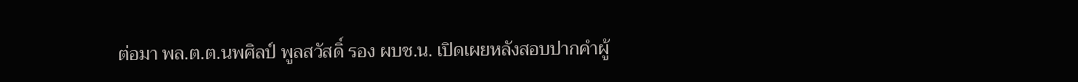ต่อมา พล.ต.ต.นพศิลป์ พูลสวัสดิ์ รอง ผบช.น. เปิดเผยหลังสอบปากคำผู้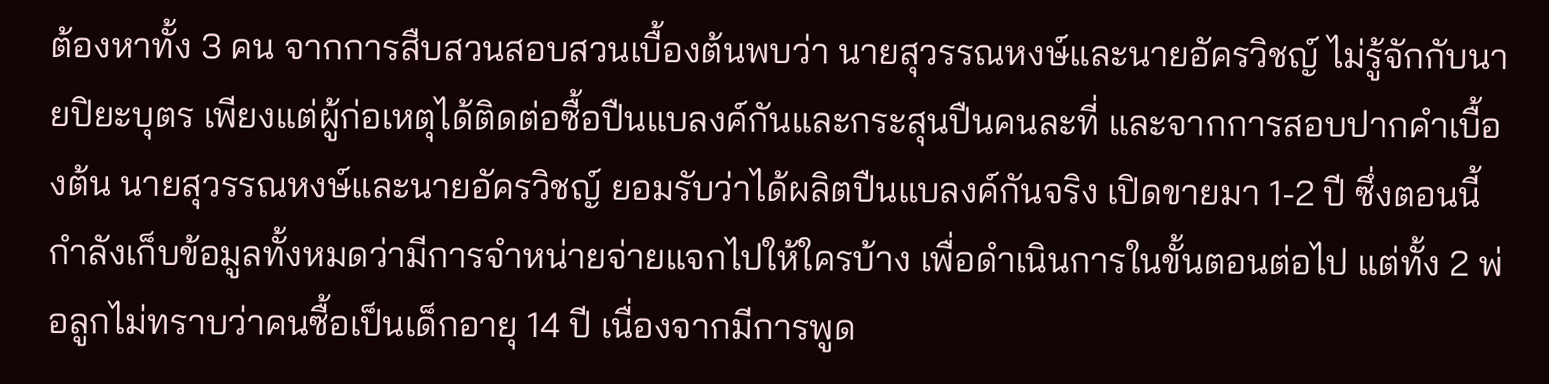ต้องหาทั้ง 3 คน จากการสืบสวนสอบสวนเบื้องต้นพบว่า นายสุวรรณหงษ์และนายอัครวิชญ์ ไม่รู้จักกับนายปิยะบุตร เพียงแต่ผู้ก่อเหตุได้ติดต่อซื้อปืนแบลงค์กันและกระสุนปืนคนละที่ และจากการสอบปากคำเบื้องต้น นายสุวรรณหงษ์และนายอัครวิชญ์ ยอมรับว่าได้ผลิตปืนแบลงค์กันจริง เปิดขายมา 1-2 ปี ซึ่งตอนนี้กำลังเก็บข้อมูลทั้งหมดว่ามีการจำหน่ายจ่ายแจกไปให้ใครบ้าง เพื่อดำเนินการในขั้นตอนต่อไป แต่ทั้ง 2 พ่อลูกไม่ทราบว่าคนซื้อเป็นเด็กอายุ 14 ปี เนื่องจากมีการพูด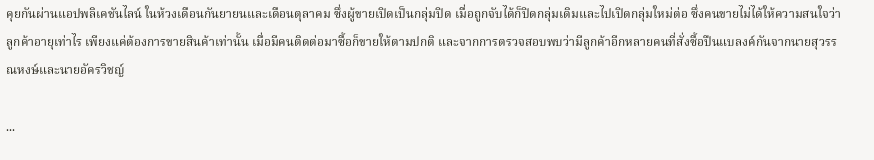คุยกันผ่านแอปพลิเคชันไลน์ ในห้วงเดือนกันยายนและเดือนตุลาคม ซึ่งผู้ขายเปิดเป็นกลุ่มปิด เมื่อถูกจับได้ก็ปิดกลุ่มเดิมและไปเปิดกลุ่มใหม่ต่อ ซึ่งคนขายไม่ได้ให้ความสนใจว่าลูกค้าอายุเท่าไร เพียงแค่ต้องการขายสินค้าเท่านั้น เมื่อมีคนติดต่อมาซื้อก็ขายให้ตามปกติ และจากการตรวจสอบพบว่ามีลูกค้าอีกหลายคนที่สั่งซื้อปืนแบลงค์กันจากนายสุวรรณหงษ์และนายอัครวิชญ์

...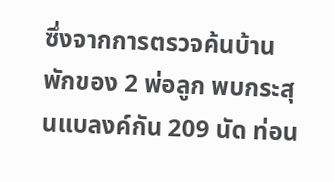ซึ่งจากการตรวจค้นบ้านพักของ 2 พ่อลูก พบกระสุนแบลงค์กัน 209 นัด ท่อน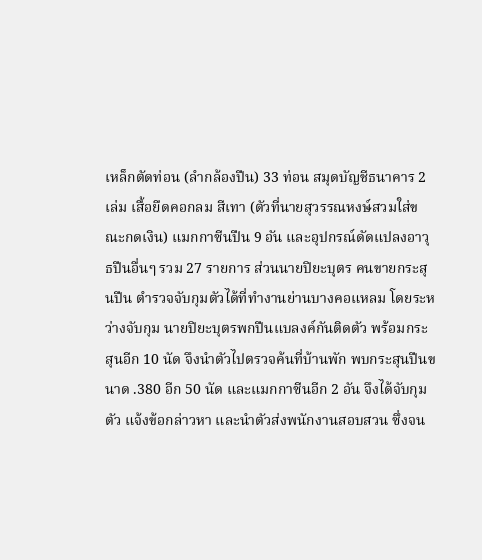เหล็กตัดท่อน (ลำกล้องปืน) 33 ท่อน สมุดบัญชีธนาคาร 2 เล่ม เสื้อยืดคอกลม สีเทา (ตัวที่นายสุวรรณหงษ์สวมใส่ขณะกดเงิน) แมกกาซีนปืน 9 อัน และอุปกรณ์ดัดแปลงอาวุธปืนอื่นๆ รวม 27 รายการ ส่วนนายปิยะบุตร คนขายกระสุนปืน ตำรวจจับกุมตัวได้ที่ทำงานย่านบางคอแหลม โดยระหว่างจับกุม นายปิยะบุตรพกปืนแบลงค์กันติดตัว พร้อมกระสุนอีก 10 นัด จึงนำตัวไปตรวจค้นที่บ้านพัก พบกระสุนปืนขนาด .380 อีก 50 นัด และแมกกาซีนอีก 2 อัน จึงได้จับกุมตัว แจ้งข้อกล่าวหา และนำตัวส่งพนักงานสอบสวน ซึ่งจน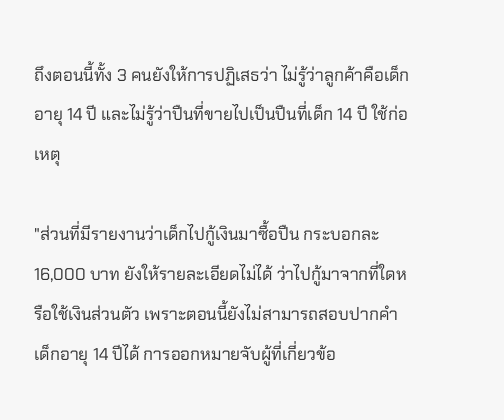ถึงตอนนี้ทั้ง 3 คนยังให้การปฏิเสธว่า ไม่รู้ว่าลูกค้าคือเด็กอายุ 14 ปี และไม่รู้ว่าปืนที่ขายไปเป็นปืนที่เด็ก 14 ปี ใช้ก่อเหตุ

"ส่วนที่มีรายงานว่าเด็กไปกู้เงินมาซื้อปืน กระบอกละ 16,000 บาท ยังให้รายละเอียดไม่ได้ ว่าไปกู้มาจากที่ใดหรือใช้เงินส่วนตัว เพราะตอนนี้ยังไม่สามารถสอบปากคำเด็กอายุ 14 ปีได้ การออกหมายจับผู้ที่เกี่ยวข้อ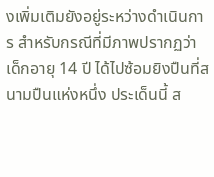งเพิ่มเติมยังอยู่ระหว่างดำเนินการ สำหรับกรณีที่มีภาพปรากฏว่าเด็กอายุ 14 ปี ได้ไปซ้อมยิงปืนที่สนามปืนแห่งหนึ่ง ประเด็นนี้ ส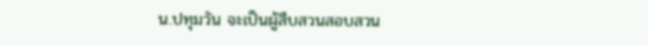น.ปทุมวัน จะเป็นผู้สืบสวนสอบสวน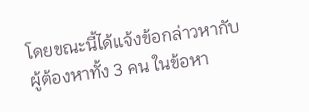โดยขณะนี้ได้แจ้งข้อกล่าวหากับผู้ต้องหาทั้ง 3 คน ในข้อหา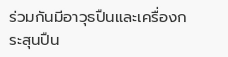ร่วมกันมีอาวุธปืนและเครื่องกระสุนปืน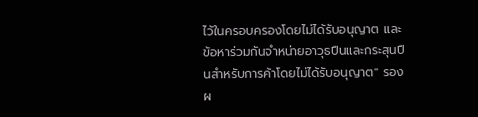ไว้ในครอบครองโดยไม่ได้รับอนุญาต และข้อหาร่วมกันจำหน่ายอาวุธปืนและกระสุนปืนสำหรับการค้าโดยไม่ได้รับอนุญาต" รอง ผ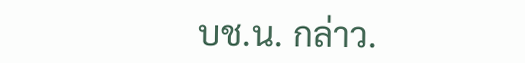บช.น. กล่าว.